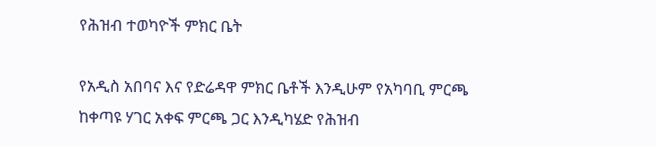የሕዝብ ተወካዮች ምክር ቤት

የአዲስ አበባና እና የድሬዳዋ ምክር ቤቶች እንዲሁም የአካባቢ ምርጫ ከቀጣዩ ሃገር አቀፍ ምርጫ ጋር እንዲካሄድ የሕዝብ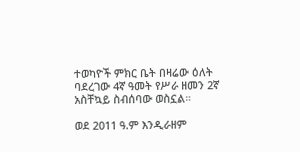ተወካዮች ምክር ቤት በዛሬው ዕለት ባደረገው 4ኛ ዓመት የሥራ ዘመን 2ኛ አስቸኳይ ስብሰባው ወስኗል።

ወደ 2011 ዓ.ም እንዲራዘም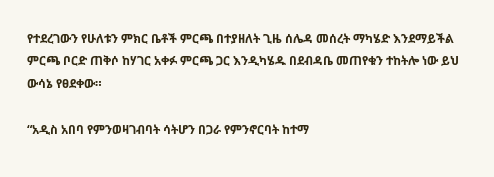የተደረገውን የሁለቱን ምክር ቤቶች ምርጫ በተያዘለት ጊዜ ሰሌዳ መሰረት ማካሄድ እንደማይችል ምርጫ ቦርድ ጠቅሶ ከሃገር አቀፉ ምርጫ ጋር እንዲካሄዱ በደብዳቤ መጠየቁን ተከትሎ ነው ይህ ውሳኔ የፀደቀው።

“አዲስ አበባ የምንወዛገብባት ሳትሆን በጋራ የምንኖርባት ከተማ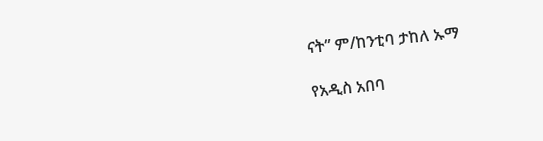ናት” ም/ከንቲባ ታከለ ኡማ

የአዲስ አበባ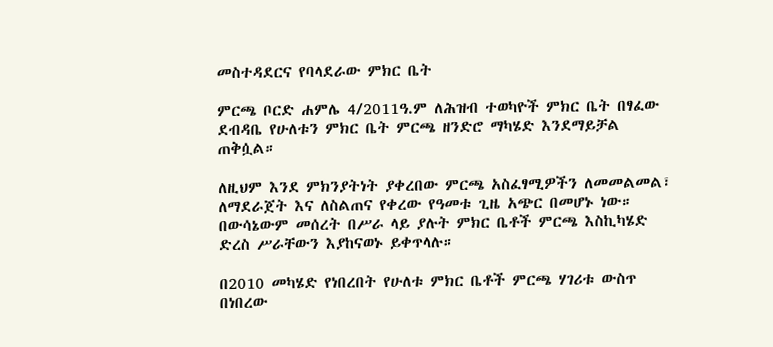መስተዳደርና የባላደራው ምክር ቤት

ምርጫ ቦርድ ሐምሌ 4/2011ዓ.ም ለሕዝብ ተወካዮች ምክር ቤት በፃፈው ደብዳቤ የሁለቱን ምክር ቤት ምርጫ ዘንድሮ ማካሄድ እንደማይቻል ጠቅሷል።

ለዚህም እንደ ምክንያትነት ያቀረበው ምርጫ አስፈፃሚዎችን ለመመልመል፣ ለማደራጀት እና ለስልጠና የቀረው የዓመቱ ጊዜ አጭር በመሆኑ ነው። በውሳኔውም መሰረት በሥራ ላይ ያሉት ምክር ቤቶች ምርጫ እስኪካሄድ ድረስ ሥራቸውን እያከናወኑ ይቀጥላሉ።

በ2010 መካሄድ የነበረበት የሁለቱ ምክር ቤቶች ምርጫ ሃገሪቱ ውስጥ በነበረው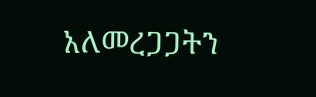አለመረጋጋትን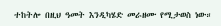ተከትሎ በዚህ ዓመት እንዲካሄድ መራዘሙ የሚታወስ ነው።